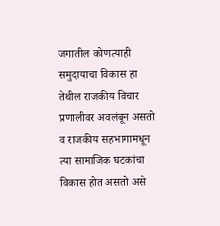जगातील कोणत्याही समुदायाचा विकास हा तेथील राजकीय विचार प्रणालीवर अवलंबून असतो व राजकीय सहभागामधून त्या सामाजिक घटकांचा विकास होत असतो असे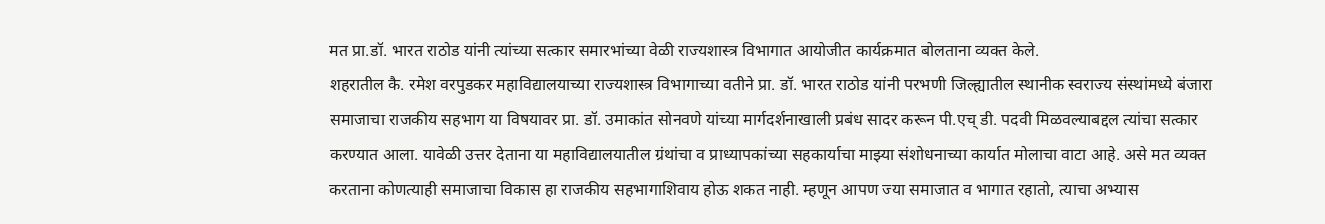मत प्रा.डॉ. भारत राठोड यांनी त्यांच्या सत्कार समारभांच्या वेळी राज्यशास्त्र विभागात आयोजीत कार्यक्रमात बोलताना व्यक्त केले.
शहरातील कै. रमेश वरपुडकर महाविद्यालयाच्या राज्यशास्त्र विभागाच्या वतीने प्रा. डॉ. भारत राठोड यांनी परभणी जिल्ह्यातील स्थानीक स्वराज्य संस्थांमध्ये बंजारा समाजाचा राजकीय सहभाग या विषयावर प्रा. डॉ. उमाकांत सोनवणे यांच्या मार्गदर्शनाखाली प्रबंध सादर करून पी.एच् डी. पदवी मिळवल्याबद्दल त्यांचा सत्कार करण्यात आला. यावेळी उत्तर देताना या महाविद्यालयातील ग्रंथांचा व प्राध्यापकांच्या सहकार्याचा माझ्या संशोधनाच्या कार्यात मोलाचा वाटा आहे. असे मत व्यक्त करताना कोणत्याही समाजाचा विकास हा राजकीय सहभागाशिवाय होऊ शकत नाही. म्हणून आपण ज्या समाजात व भागात रहातो, त्याचा अभ्यास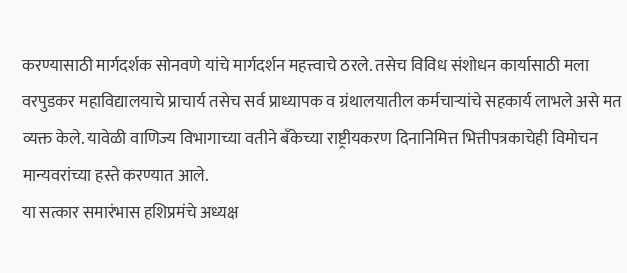करण्यासाठी मार्गदर्शक सोनवणे यांचे मार्गदर्शन महत्त्वाचे ठरले. तसेच विविध संशोधन कार्यासाठी मला वरपुडकर महाविद्यालयाचे प्राचार्य तसेच सर्व प्राध्यापक व ग्रंथालयातील कर्मचाऱ्यांचे सहकार्य लाभले असे मत व्यक्त केले. यावेळी वाणिज्य विभागाच्या वतीने बँकेच्या राष्ट्रीयकरण दिनानिमित्त भित्तीपत्रकाचेही विमोचन मान्यवरांच्या हस्ते करण्यात आले.
या सत्कार समारंभास हशिप्रमंचे अध्यक्ष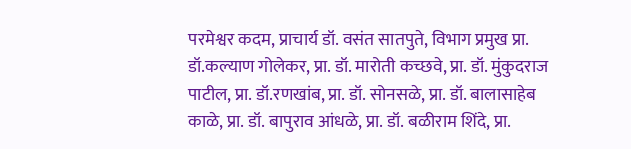परमेश्वर कदम, प्राचार्य डॉ. वसंत सातपुते, विभाग प्रमुख प्रा. डॉ.कल्याण गोलेकर, प्रा. डॉ. मारोती कच्छवे, प्रा. डॉ. मुंकुदराज पाटील, प्रा. डॉ.रणखांब, प्रा. डॉ. सोनसळे, प्रा. डॉ. बालासाहेब काळे, प्रा. डॉ. बापुराव आंधळे, प्रा. डॉ. बळीराम शिंदे, प्रा.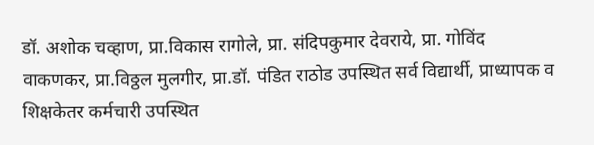डॉ. अशोक चव्हाण, प्रा.विकास रागोले, प्रा. संदिपकुमार देवराये, प्रा. गोविंद वाकणकर, प्रा.विठ्ठल मुलगीर, प्रा.डॉ. पंडित राठोड उपस्थित सर्व विद्यार्थी, प्राध्यापक व शिक्षकेतर कर्मचारी उपस्थित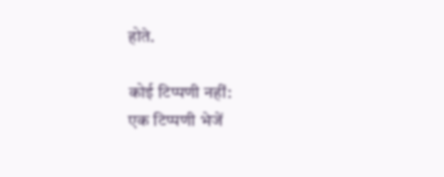होते.

कोई टिप्पणी नहीं:
एक टिप्पणी भेजें